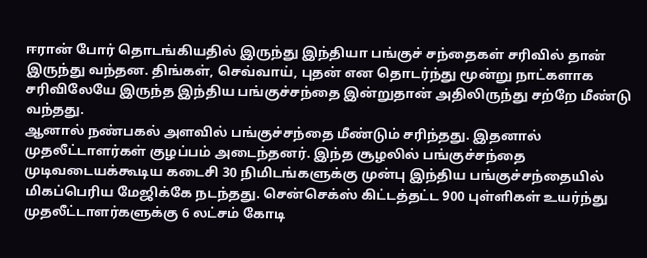ஈரான் போர் தொடங்கியதில் இருந்து இந்தியா பங்குச் சந்தைகள் சரிவில் தான் இருந்து வந்தன. திங்கள், செவ்வாய், புதன் என தொடர்ந்து மூன்று நாட்களாக சரிவிலேயே இருந்த இந்திய பங்குச்சந்தை இன்றுதான் அதிலிருந்து சற்றே மீண்டு வந்தது.
ஆனால் நண்பகல் அளவில் பங்குச்சந்தை மீண்டும் சரிந்தது. இதனால் முதலீட்டாளர்கள் குழப்பம் அடைந்தனர். இந்த சூழலில் பங்குச்சந்தை முடிவடையக்கூடிய கடைசி 30 நிமிடங்களுக்கு முன்பு இந்திய பங்குச்சந்தையில் மிகப்பெரிய மேஜிக்கே நடந்தது. சென்செக்ஸ் கிட்டத்தட்ட 900 புள்ளிகள் உயர்ந்து முதலீட்டாளர்களுக்கு 6 லட்சம் கோடி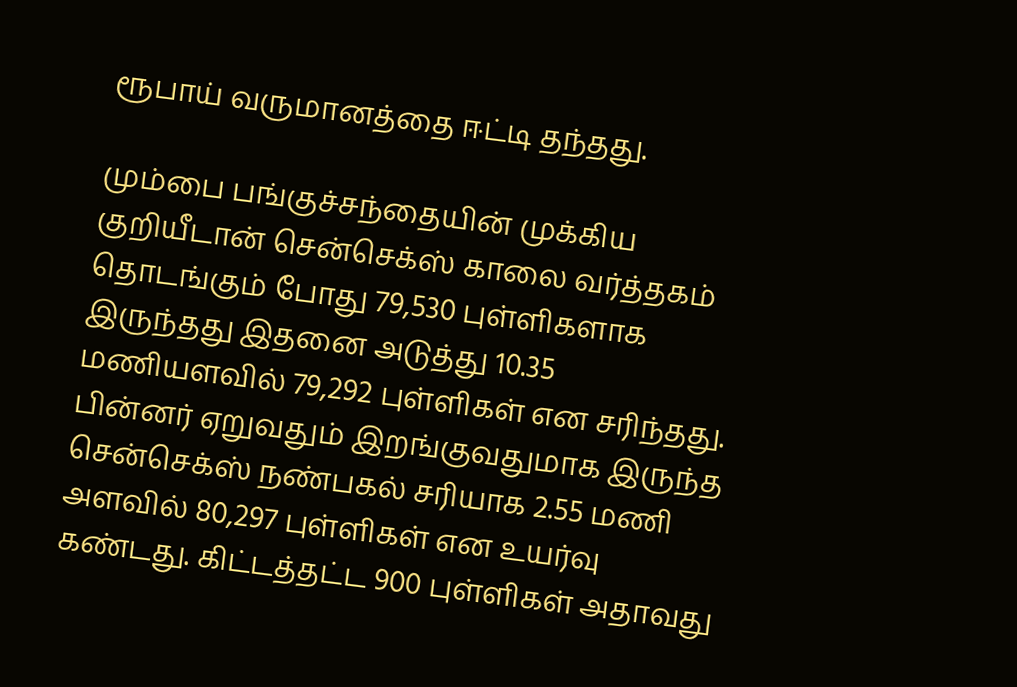ரூபாய் வருமானத்தை ஈட்டி தந்தது.

மும்பை பங்குச்சந்தையின் முக்கிய குறியீடான் சென்செக்ஸ் காலை வர்த்தகம் தொடங்கும் போது 79,530 புள்ளிகளாக இருந்தது இதனை அடுத்து 10.35 மணியளவில் 79,292 புள்ளிகள் என சரிந்தது. பின்னர் ஏறுவதும் இறங்குவதுமாக இருந்த சென்செக்ஸ் நண்பகல் சரியாக 2.55 மணி அளவில் 80,297 புள்ளிகள் என உயர்வு கண்டது. கிட்டத்தட்ட 900 புள்ளிகள் அதாவது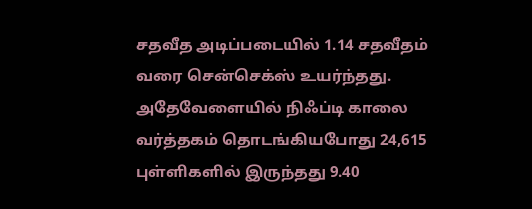சதவீத அடிப்படையில் 1.14 சதவீதம் வரை சென்செக்ஸ் உயர்ந்தது.
அதேவேளையில் நிஃப்டி காலை வர்த்தகம் தொடங்கியபோது 24,615 புள்ளிகளில் இருந்தது 9.40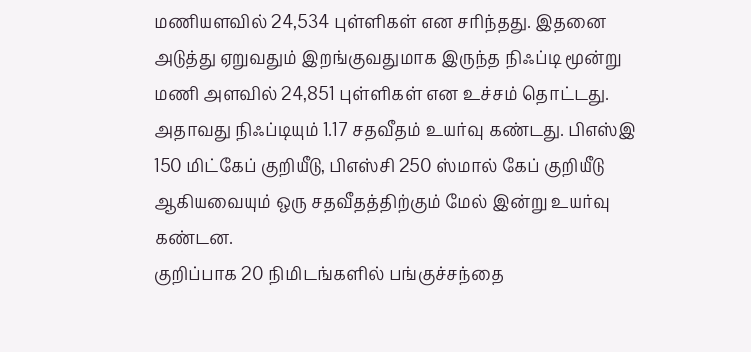மணியளவில் 24,534 புள்ளிகள் என சரிந்தது. இதனை அடுத்து ஏறுவதும் இறங்குவதுமாக இருந்த நிஃப்டி மூன்று மணி அளவில் 24,851 புள்ளிகள் என உச்சம் தொட்டது. அதாவது நிஃப்டியும் 1.17 சதவீதம் உயர்வு கண்டது. பிஎஸ்இ 150 மிட்கேப் குறியீடு, பிஎஸ்சி 250 ஸ்மால் கேப் குறியீடு ஆகியவையும் ஒரு சதவீதத்திற்கும் மேல் இன்று உயர்வு கண்டன.
குறிப்பாக 20 நிமிடங்களில் பங்குச்சந்தை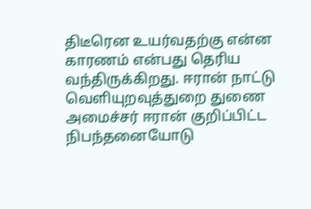திடீரென உயர்வதற்கு என்ன காரணம் என்பது தெரிய வந்திருக்கிறது. ஈரான் நாட்டு வெளியுறவுத்துறை துணை அமைச்சர் ஈரான் குறிப்பிட்ட நிபந்தனையோடு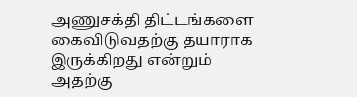அணுசக்தி திட்டங்களை கைவிடுவதற்கு தயாராக இருக்கிறது என்றும் அதற்கு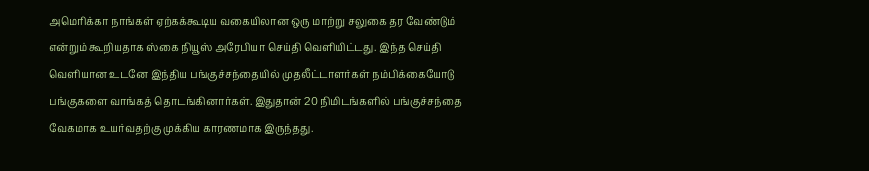அமெரிக்கா நாங்கள் ஏற்கக்கூடிய வகையிலான ஒரு மாற்று சலுகை தர வேண்டும் என்றும் கூறியதாக ஸ்கை நியூஸ் அரேபியா செய்தி வெளியிட்டது. இந்த செய்தி வெளியான உடனே இந்திய பங்குச்சந்தையில் முதலீட்டாளர்கள் நம்பிக்கையோடு பங்குகளை வாங்கத் தொடங்கினார்கள். இதுதான் 20 நிமிடங்களில் பங்குச்சந்தை வேகமாக உயர்வதற்கு முக்கிய காரணமாக இருந்தது.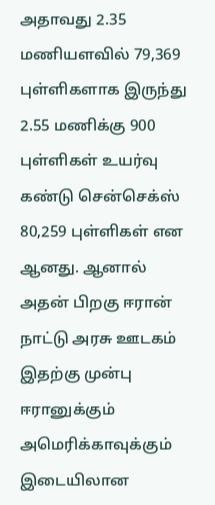அதாவது 2.35 மணியளவில் 79,369 புள்ளிகளாக இருந்து 2.55 மணிக்கு 900 புள்ளிகள் உயர்வு கண்டு சென்செக்ஸ் 80,259 புள்ளிகள் என ஆனது. ஆனால் அதன் பிறகு ஈரான் நாட்டு அரசு ஊடகம் இதற்கு முன்பு ஈரானுக்கும் அமெரிக்காவுக்கும் இடையிலான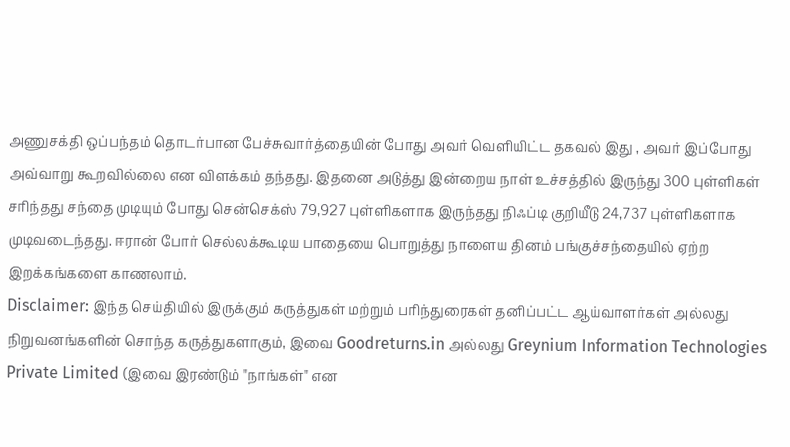அணுசக்தி ஒப்பந்தம் தொடர்பான பேச்சுவார்த்தையின் போது அவர் வெளியிட்ட தகவல் இது , அவர் இப்போது அவ்வாறு கூறவில்லை என விளக்கம் தந்தது. இதனை அடுத்து இன்றைய நாள் உச்சத்தில் இருந்து 300 புள்ளிகள் சரிந்தது சந்தை முடியும் போது சென்செக்ஸ் 79,927 புள்ளிகளாக இருந்தது நிஃப்டி குறியீடு 24,737 புள்ளிகளாக முடிவடைந்தது. ஈரான் போர் செல்லக்கூடிய பாதையை பொறுத்து நாளைய தினம் பங்குச்சந்தையில் ஏற்ற இறக்கங்களை காணலாம்.
Disclaimer: இந்த செய்தியில் இருக்கும் கருத்துகள் மற்றும் பரிந்துரைகள் தனிப்பட்ட ஆய்வாளர்கள் அல்லது நிறுவனங்களின் சொந்த கருத்துகளாகும், இவை Goodreturns.in அல்லது Greynium Information Technologies Private Limited (இவை இரண்டும் "நாங்கள்" என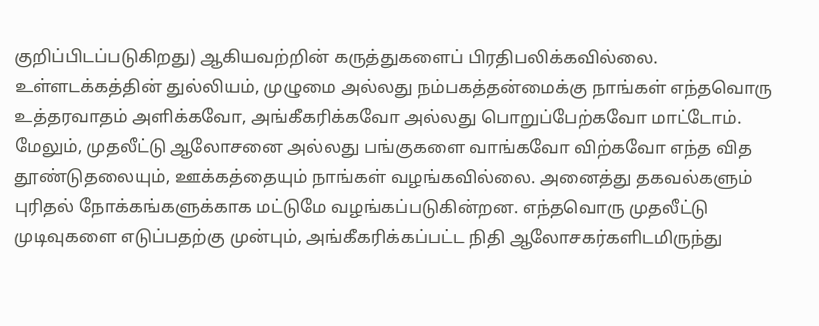குறிப்பிடப்படுகிறது) ஆகியவற்றின் கருத்துகளைப் பிரதிபலிக்கவில்லை. உள்ளடக்கத்தின் துல்லியம், முழுமை அல்லது நம்பகத்தன்மைக்கு நாங்கள் எந்தவொரு உத்தரவாதம் அளிக்கவோ, அங்கீகரிக்கவோ அல்லது பொறுப்பேற்கவோ மாட்டோம். மேலும், முதலீட்டு ஆலோசனை அல்லது பங்குகளை வாங்கவோ விற்கவோ எந்த வித தூண்டுதலையும், ஊக்கத்தையும் நாங்கள் வழங்கவில்லை. அனைத்து தகவல்களும் புரிதல் நோக்கங்களுக்காக மட்டுமே வழங்கப்படுகின்றன. எந்தவொரு முதலீட்டு முடிவுகளை எடுப்பதற்கு முன்பும், அங்கீகரிக்கப்பட்ட நிதி ஆலோசகர்களிடமிருந்து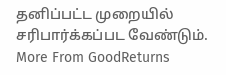தனிப்பட்ட முறையில் சரிபார்க்கப்பட வேண்டும்.
More From GoodReturns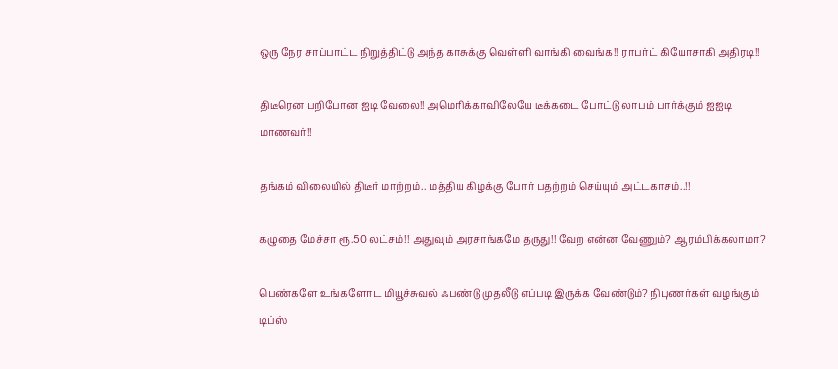ஒரு நேர சாப்பாட்ட நிறுத்திட்டு அந்த காசுக்கு வெள்ளி வாங்கி வைங்க!! ராபர்ட் கியோசாகி அதிரடி!!

திடீரென பறிபோன ஐடி வேலை!! அமெரிக்காவிலேயே டீக்கடை போட்டு லாபம் பார்க்கும் ஐஐடி மாணவர்!!

தங்கம் விலையில் திடீர் மாற்றம்.. மத்திய கிழக்கு போர் பதற்றம் செய்யும் அட்டகாசம்..!!

கழுதை மேச்சா ரூ.50 லட்சம்!! அதுவும் அரசாங்கமே தருது!! வேற என்ன வேணும்? ஆரம்பிக்கலாமா?

பெண்களே உங்களோட மியூச்சுவல் ஃபண்டு முதலீடு எப்படி இருக்க வேண்டும்? நிபுணர்கள் வழங்கும் டிப்ஸ்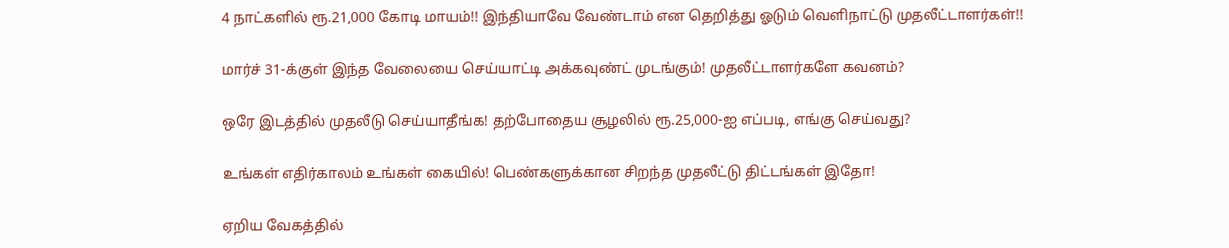4 நாட்களில் ரூ.21,000 கோடி மாயம்!! இந்தியாவே வேண்டாம் என தெறித்து ஓடும் வெளிநாட்டு முதலீட்டாளர்கள்!!

மார்ச் 31-க்குள் இந்த வேலையை செய்யாட்டி அக்கவுண்ட் முடங்கும்! முதலீட்டாளர்களே கவனம்?

ஒரே இடத்தில் முதலீடு செய்யாதீங்க! தற்போதைய சூழலில் ரூ.25,000-ஐ எப்படி, எங்கு செய்வது?

உங்கள் எதிர்காலம் உங்கள் கையில்! பெண்களுக்கான சிறந்த முதலீட்டு திட்டங்கள் இதோ!

ஏறிய வேகத்தில்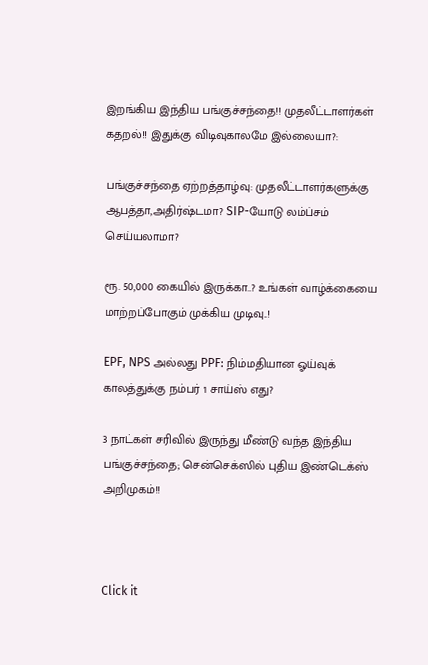இறங்கிய இந்திய பங்குச்சந்தை!! முதலீட்டாளர்கள் கதறல்!! இதுக்கு விடிவுகாலமே இல்லையா?:

பங்குச்சந்தை ஏற்றத்தாழ்வு: முதலீட்டாளர்களுக்கு ஆபத்தா,அதிர்ஷ்டமா? SIP-யோடு லம்ப்சம் செய்யலாமா?

ரூ. 50,000 கையில் இருக்கா..? உங்கள் வாழ்க்கையை மாற்றப்போகும் முக்கிய முடிவு..!

EPF, NPS அல்லது PPF: நிம்மதியான ஓய்வுக் காலத்துக்கு நம்பர் 1 சாய்ஸ் எது?

3 நாட்கள் சரிவில் இருந்து மீண்டு வந்த இந்திய பங்குச்சந்தை; சென்செக்ஸில் புதிய இண்டெக்ஸ் அறிமுகம்!!



Click it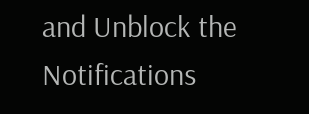and Unblock the Notifications